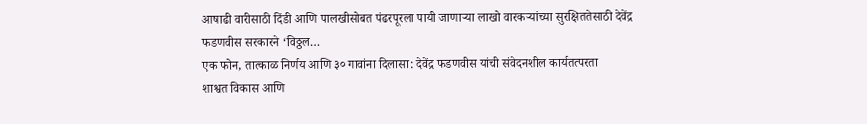आषाढी वारीसाठी दिंडी आणि पालखीसोबत पंढरपूरला पायी जाणाऱ्या लाखो वारकऱ्यांच्या सुरक्षिततेसाठी देवेंद्र फडणवीस सरकारने ‘विठ्ठल…
एक फोन, तात्काळ निर्णय आणि ३० गावांना दिलासा: देवेंद्र फडणवीस यांची संवेदनशील कार्यतत्परता
शाश्वत विकास आणि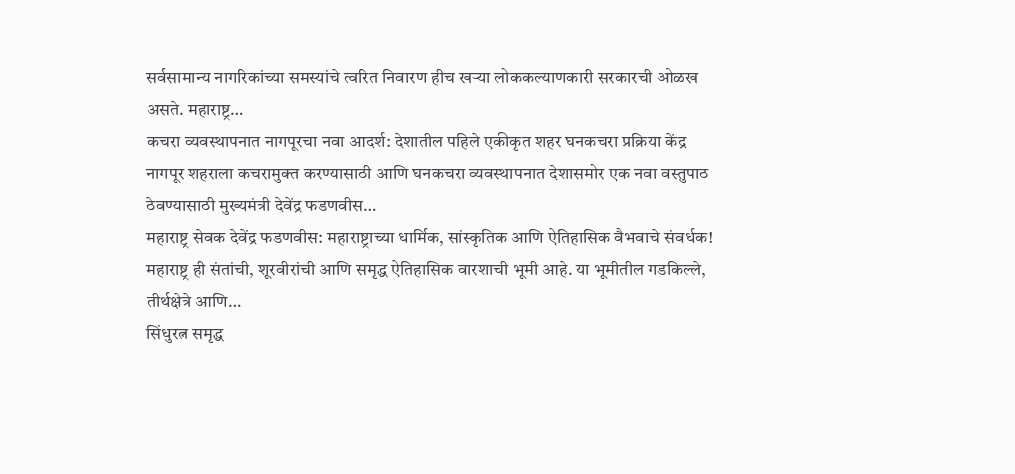सर्वसामान्य नागरिकांच्या समस्यांचे त्वरित निवारण हीच खऱ्या लोककल्याणकारी सरकारची ओळख असते. महाराष्ट्र…
कचरा व्यवस्थापनात नागपूरचा नवा आदर्श: देशातील पहिले एकीकृत शहर घनकचरा प्रक्रिया केंद्र
नागपूर शहराला कचरामुक्त करण्यासाठी आणि घनकचरा व्यवस्थापनात देशासमोर एक नवा वस्तुपाठ ठेवण्यासाठी मुख्यमंत्री देवेंद्र फडणवीस…
महाराष्ट्र सेवक देवेंद्र फडणवीस: महाराष्ट्राच्या धार्मिक, सांस्कृतिक आणि ऐतिहासिक वैभवाचे संवर्धक!
महाराष्ट्र ही संतांची, शूरवीरांची आणि समृद्ध ऐतिहासिक वारशाची भूमी आहे. या भूमीतील गडकिल्ले, तीर्थक्षेत्रे आणि…
सिंधुरत्न समृद्ध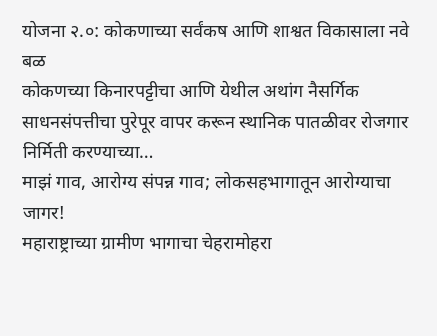योजना २.०: कोकणाच्या सर्वंकष आणि शाश्वत विकासाला नवे बळ
कोकणच्या किनारपट्टीचा आणि येथील अथांग नैसर्गिक साधनसंपत्तीचा पुरेपूर वापर करून स्थानिक पातळीवर रोजगार निर्मिती करण्याच्या…
माझं गाव, आरोग्य संपन्न गाव; लोकसहभागातून आरोग्याचा जागर!
महाराष्ट्राच्या ग्रामीण भागाचा चेहरामोहरा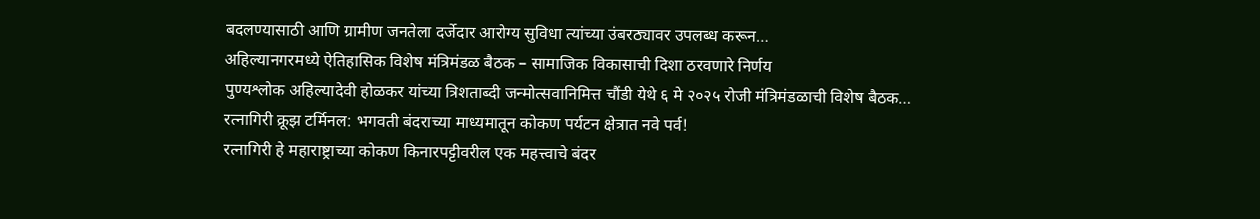बदलण्यासाठी आणि ग्रामीण जनतेला दर्जेदार आरोग्य सुविधा त्यांच्या उंबरठ्यावर उपलब्ध करून…
अहिल्यानगरमध्ये ऐतिहासिक विशेष मंत्रिमंडळ बैठक – सामाजिक विकासाची दिशा ठरवणारे निर्णय
पुण्यश्लोक अहिल्यादेवी होळकर यांच्या त्रिशताब्दी जन्मोत्सवानिमित्त चौंडी येथे ६ मे २०२५ रोजी मंत्रिमंडळाची विशेष बैठक…
रत्नागिरी क्रूझ टर्मिनल: भगवती बंदराच्या माध्यमातून कोकण पर्यटन क्षेत्रात नवे पर्व!
रत्नागिरी हे महाराष्ट्राच्या कोकण किनारपट्टीवरील एक महत्त्वाचे बंदर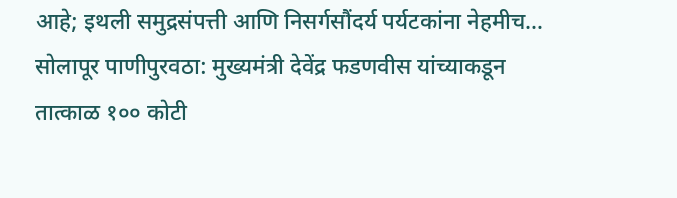आहे; इथली समुद्रसंपत्ती आणि निसर्गसौंदर्य पर्यटकांना नेहमीच…
सोलापूर पाणीपुरवठा: मुख्यमंत्री देवेंद्र फडणवीस यांच्याकडून तात्काळ १०० कोटी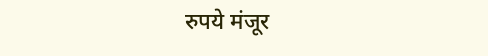रुपये मंजूर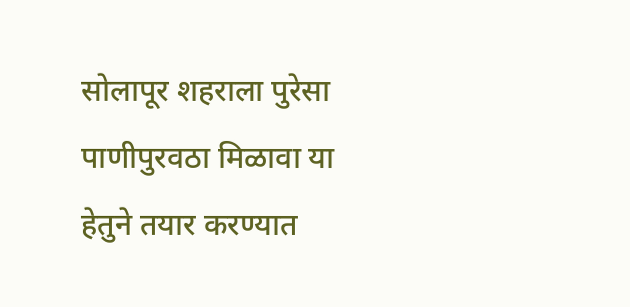सोलापूर शहराला पुरेसा पाणीपुरवठा मिळावा या हेतुने तयार करण्यात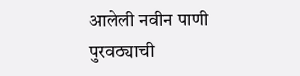आलेली नवीन पाणी पुरवठ्याची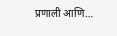प्रणाली आणि…